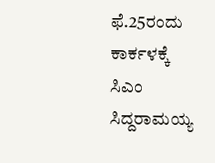ಫೆ.25ರಂದು ಕಾರ್ಕಳಕ್ಕೆ ಸಿಎಂ ಸಿದ್ದರಾಮಯ್ಯ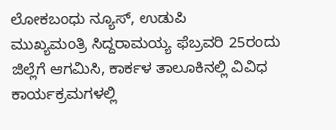ಲೋಕಬಂಧು ನ್ಯೂಸ್, ಉಡುಪಿ
ಮುಖ್ಯಮಂತ್ರಿ ಸಿದ್ದರಾಮಯ್ಯ ಫೆಬ್ರವರಿ 25ರಂದು ಜಿಲ್ಲೆಗೆ ಆಗಮಿಸಿ, ಕಾರ್ಕಳ ತಾಲೂಕಿನಲ್ಲಿ ವಿವಿಧ ಕಾರ್ಯಕ್ರಮಗಳಲ್ಲಿ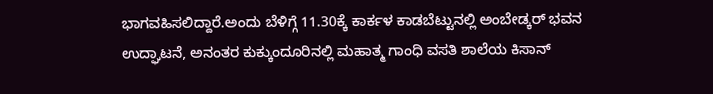ಭಾಗವಹಿಸಲಿದ್ದಾರೆ.ಅಂದು ಬೆಳಿಗ್ಗೆ 11.30ಕ್ಕೆ ಕಾರ್ಕಳ ಕಾಡಬೆಟ್ಟುನಲ್ಲಿ ಅಂಬೇಡ್ಕ‌ರ್ ಭವನ ಉದ್ಘಾಟನೆ, ಅನಂತರ ಕುಕ್ಕುಂದೂರಿನಲ್ಲಿ ಮಹಾತ್ಮ ಗಾಂಧಿ ವಸತಿ ಶಾಲೆಯ ಕಿಸಾನ್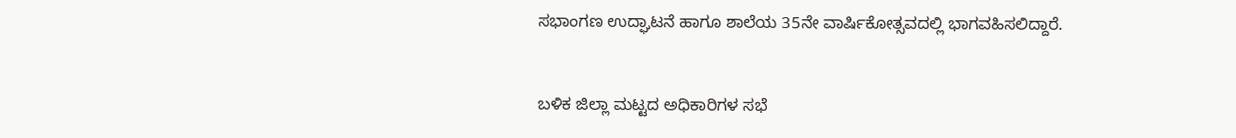ಸಭಾಂಗಣ ಉದ್ಘಾಟನೆ ಹಾಗೂ ಶಾಲೆಯ 35ನೇ ವಾರ್ಷಿಕೋತ್ಸವದಲ್ಲಿ ಭಾಗವಹಿಸಲಿದ್ದಾರೆ.


ಬಳಿಕ ಜಿಲ್ಲಾ ಮಟ್ಟದ ಅಧಿಕಾರಿಗಳ ಸಭೆ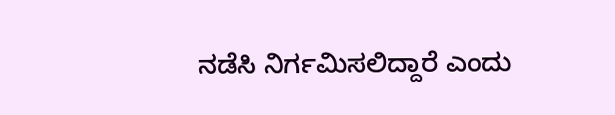ನಡೆಸಿ ನಿರ್ಗಮಿಸಲಿದ್ದಾರೆ ಎಂದು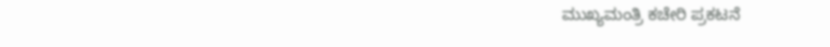ಮುಖ್ಯಮಂತ್ರಿ ‌ಕಚೇರಿ ಪ್ರಕಟನೆ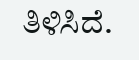ತಿಳಿಸಿದೆ.